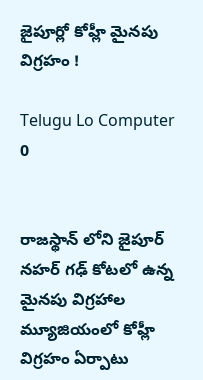జైపూర్లో కోహ్లీ మైనపు విగ్రహం !

Telugu Lo Computer
0


రాజస్థాన్ లోని జైపూర్  నహర్ గఢ్ కోటలో ఉన్న మైనపు విగ్రహాల మ్యూజియంలో కోహ్లీ విగ్రహం ఏర్పాటు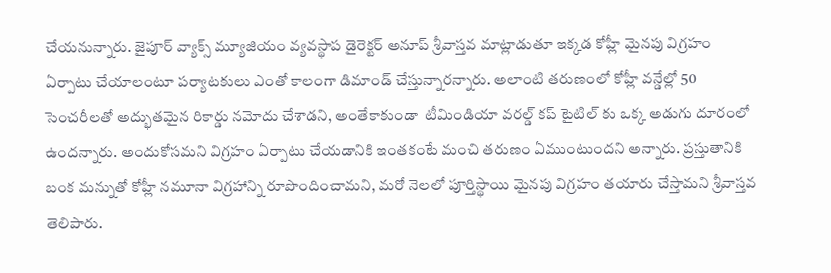చేయనున్నారు. జైపూర్ వ్యాక్స్ మ్యూజియం వ్యవస్థాప డైరెక్టర్ అనూప్ శ్రీవాస్తవ మాట్లాడుతూ ఇక్కడ కోహ్లీ మైనపు విగ్రహం ఏర్పాటు చేయాలంటూ పర్యాటకులు ఎంతో కాలంగా డిమాండ్ చేస్తున్నారన్నారు. అలాంటి తరుణంలో కోహ్లీ వన్డేల్లో 50 సెంచరీలతో అద్భుతమైన రికార్డు నమోదు చేశాడని, అంతేకాకుండా  టీమిండియా వరల్డ్ కప్ టైటిల్ కు ఒక్క అడుగు దూరంలో ఉందన్నారు. అందుకోసమని విగ్రహం ఏర్పాటు చేయడానికి ఇంతకంటే మంచి తరుణం ఏముంటుందని అన్నారు. ప్రస్తుతానికి బంక మన్నుతో కోహ్లీ నమూనా విగ్రహాన్ని రూపొందించామని, మరో నెలలో పూర్తిస్థాయి మైనపు విగ్రహం తయారు చేస్తామని శ్రీవాస్తవ తెలిపారు.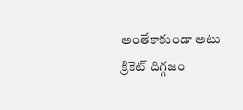అంతేకాకుండా అటు క్రికెట్ దిగ్గజం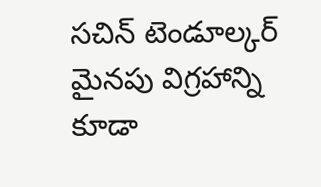సచిన్ టెండూల్కర్ మైనపు విగ్రహాన్ని కూడా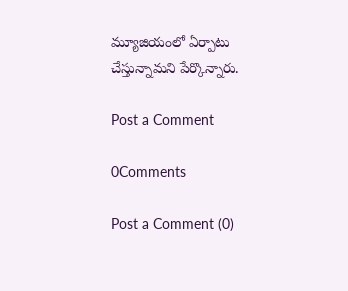మ్యూజియంలో ఏర్పాటు చేస్తున్నామని పేర్కొన్నారు.

Post a Comment

0Comments

Post a Comment (0)